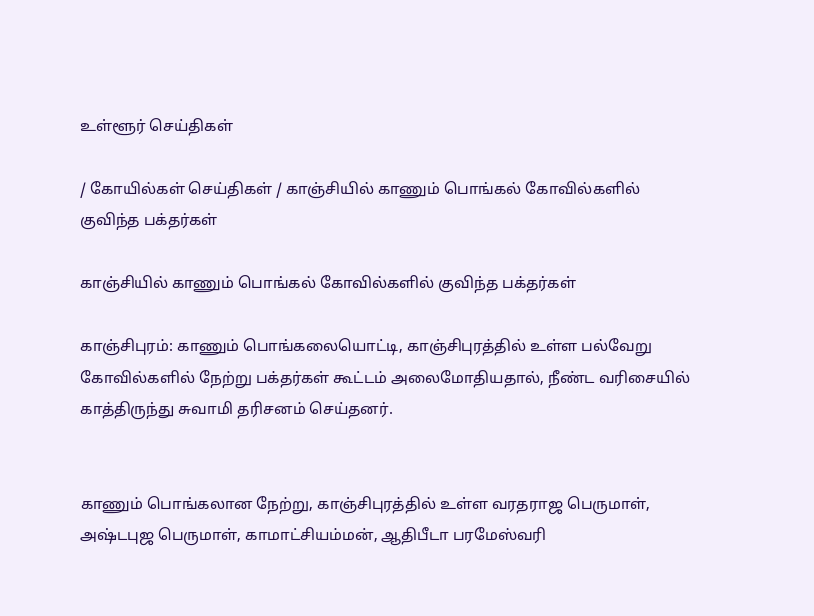உள்ளூர் செய்திகள்

/ கோயில்கள் செய்திகள் / காஞ்சியில் காணும் பொங்கல் கோவில்களில் குவிந்த பக்தர்கள்

காஞ்சியில் காணும் பொங்கல் கோவில்களில் குவிந்த பக்தர்கள்

காஞ்சிபுரம்: காணும் பொங்கலையொட்டி, காஞ்சிபுரத்தில் உள்ள பல்வேறு கோவில்களில் நேற்று பக்தர்கள் கூட்டம் அலைமோதியதால், நீண்ட வரிசையில் காத்திருந்து சுவாமி தரிசனம் செய்தனர்.


காணும் பொங்கலான நேற்று, காஞ்சிபுரத்தில் உள்ள வரதராஜ பெருமாள், அஷ்டபுஜ பெருமாள், காமாட்சியம்மன், ஆதிபீடா பரமேஸ்வரி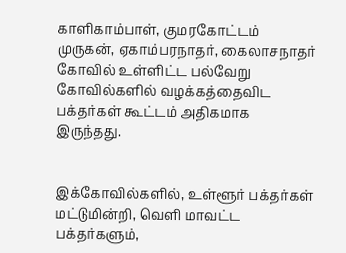காளிகாம்பாள், குமரகோட்டம் முருகன், ஏகாம்பரநாதர், கைலாசநாதர் கோவில் உள்ளிட்ட பல்வேறு கோவில்களில் வழக்கத்தைவிட பக்தர்கள் கூட்டம் அதிகமாக இருந்தது.


இக்கோவில்களில், உள்ளூர் பக்தர்கள் மட்டுமின்றி, வெளி மாவட்ட பக்தர்களும்,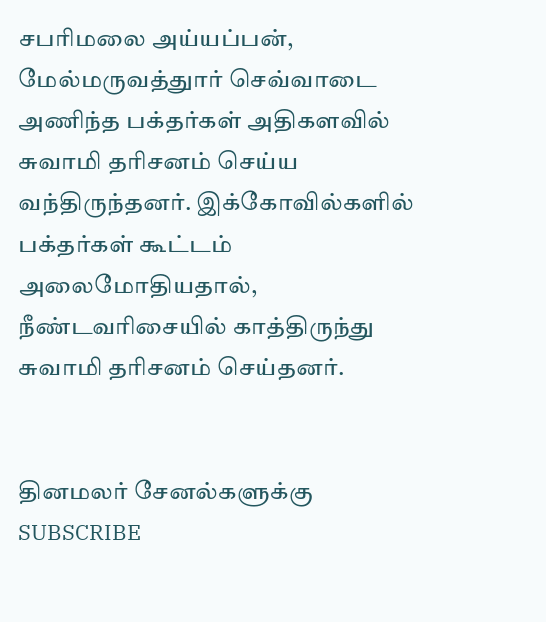சபரிமலை அய்யப்பன், மேல்மருவத்துார் செவ்வாடை அணிந்த பக்தர்கள் அதிகளவில் சுவாமி தரிசனம் செய்ய வந்திருந்தனர். இக்கோவில்களில் பக்தர்கள் கூட்டம் அலைமோதியதால், நீண்டவரிசையில் காத்திருந்து சுவாமி தரிசனம் செய்தனர்.


தினமலர் சேனல்களுக்கு SUBSCRIBE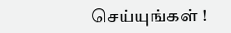செய்யுங்கள் !